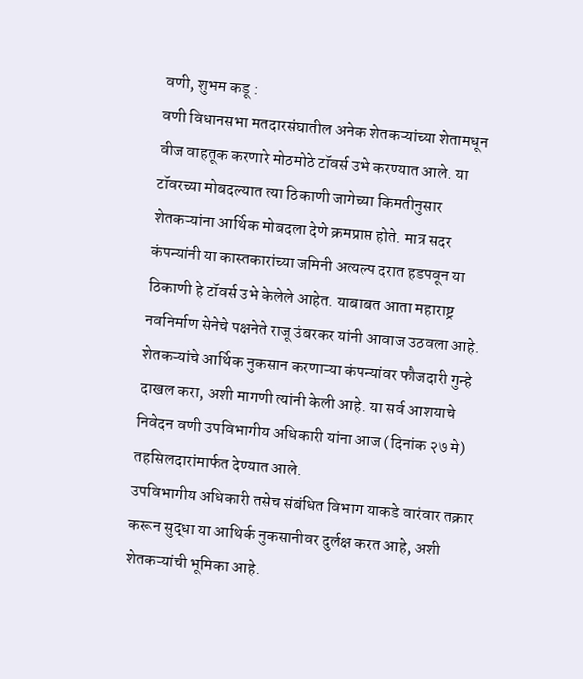वणी, शुभम कडू :
वणी विधानसभा मतदारसंघातील अनेक शेतकऱ्यांच्या शेतामधून वीज वाहतूक करणारे मोठमोठे टॉवर्स उभे करण्यात आले. या टॉवरच्या मोबदल्यात त्या ठिकाणी जागेच्या किमतीनुसार शेतकऱ्यांना आर्थिक मोबदला देणे क्रमप्राप्त होते. मात्र सदर कंपन्यांनी या कास्तकारांच्या जमिनी अत्यल्प दरात हडपवून या ठिकाणी हे टॉवर्स उभे केलेले आहेत. याबाबत आता महाराष्ट्र नवनिर्माण सेनेचे पक्षनेते राजू उंबरकर यांनी आवाज उठवला आहे. शेतकऱ्यांचे आर्थिक नुकसान करणाऱ्या कंपन्यांवर फौजदारी गुन्हे दाखल करा, अशी मागणी त्यांनी केली आहे. या सर्व आशयाचे निवेदन वणी उपविभागीय अधिकारी यांना आज (दिनांक २७ मे) तहसिलदारांमार्फत देण्यात आले.
उपविभागीय अधिकारी तसेच संबंधित विभाग याकडे वारंवार तक्रार करून सुद्धा या आथिर्क नुकसानीवर दुर्लक्ष करत आहे, अशी शेतकऱ्यांची भूमिका आहे.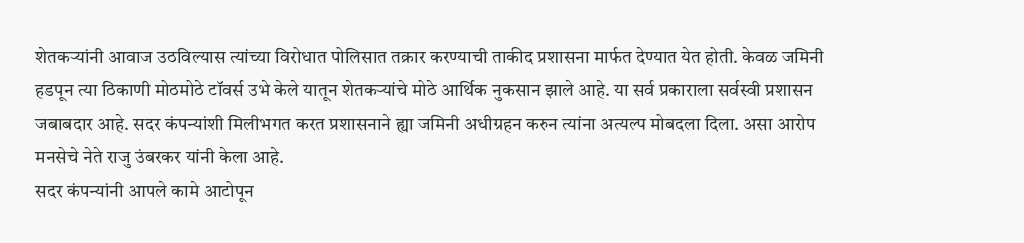शेतकऱ्यांनी आवाज उठविल्यास त्यांच्या विरोधात पोलिसात तक्रार करण्याची ताकीद प्रशासना मार्फत देण्यात येत होती. केवळ जमिनी हडपून त्या ठिकाणी मोठमोठे टॉवर्स उभे केले यातून शेतकऱ्यांचे मोठे आर्थिक नुकसान झाले आहे. या सर्व प्रकाराला सर्वस्वी प्रशासन जबाबदार आहे. सदर कंपन्यांशी मिलीभगत करत प्रशासनाने ह्या जमिनी अधीग्रहन करुन त्यांना अत्यल्प मोबदला दिला. असा आरोप मनसेचे नेते राजु उंबरकर यांनी केला आहे.
सदर कंपन्यांनी आपले कामे आटोपून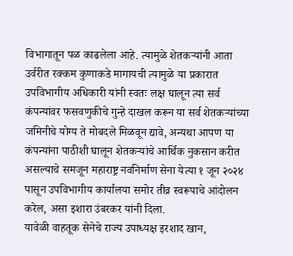विभागातून पळ काढलेला आहे. त्यामुळे शेतकऱ्यांनी आता उर्वरीत रक्कम कुणाकडे मागायची त्यामुळे या प्रकारात उपविभागीय अधिकारी यांनी स्वतः लक्ष घालून त्या सर्व कंपन्यांवर फसवणुकीचे गुन्हे दाखल करून या सर्व शेतकऱ्यांच्या जमिनीचे योग्य ते मोबदले मिळवून द्यावे, अन्यथा आपण या कंपन्यांना पाठीशी घालून शेतकऱ्यांचे आर्थिक नुकसान करीत असल्याचे समजून महाराष्ट्र नवनिर्माण सेना येत्या १ जून २०२४ पासून उपविभागीय कार्यालया समोर तीव्र स्वरूपाचे आंदोलन करेल, असा इशारा उंबरकर यांनी दिला.
यावेळी वाहतूक सेनेचे राज्य उपाध्यक्ष इरशाद खान,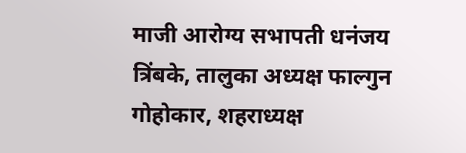माजी आरोग्य सभापती धनंजय त्रिंबके, तालुका अध्यक्ष फाल्गुन गोहोकार, शहराध्यक्ष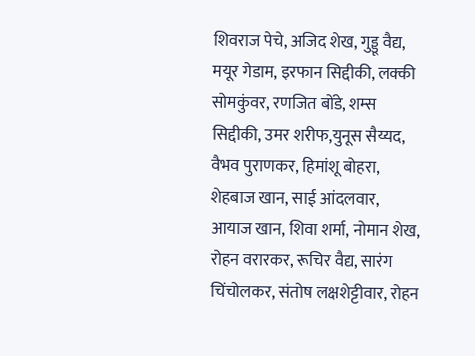शिवराज पेचे, अजिद शेख, गुड्डू वैद्य, मयूर गेडाम, इरफान सिद्दीकी, लक्की सोमकुंवर, रणजित बोंडे, शम्स सिद्दीकी, उमर शरीफ,युनूस सैय्यद, वैभव पुराणकर, हिमांशू बोहरा, शेहबाज खान, साई आंदलवार, आयाज खान, शिवा शर्मा, नोमान शेख, रोहन वरारकर, रूचिर वैद्य, सारंग चिंचोलकर, संतोष लक्षशेट्टीवार, रोहन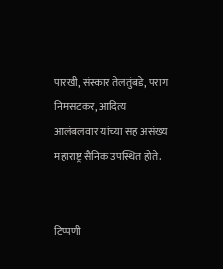पारखी, संस्कार तेलतुंबडे, पराग निमसटकर, आदित्य आलंबलवार यांच्या सह असंख्य महाराष्ट्र सैनिक उपस्थित होते.


टिप्पणी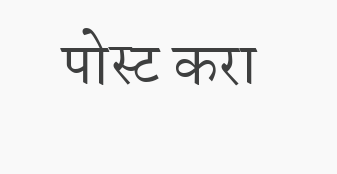पोस्ट करा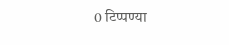0 टिप्पण्या